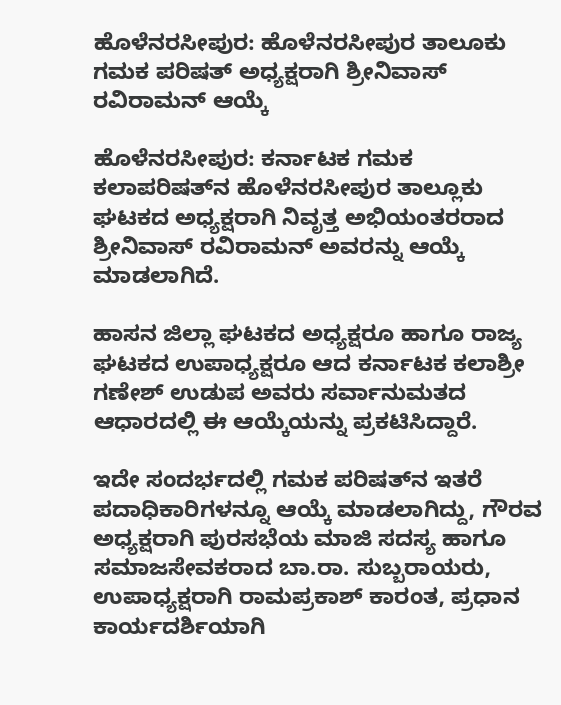ಹೊಳೆನರಸೀಪುರ: ಹೊಳೆನರಸೀಪುರ ತಾಲೂಕು ಗಮಕ ಪರಿಷತ್ ಅಧ್ಯಕ್ಷರಾಗಿ ಶ್ರೀನಿವಾಸ್ ರವಿರಾಮನ್ ಆಯ್ಕೆ

ಹೊಳೆನರಸೀಪುರ: ಕರ್ನಾಟಕ ಗಮಕ ಕಲಾಪರಿಷತ್‌ನ ಹೊಳೆನರಸೀಪುರ ತಾಲ್ಲೂಕು ಘಟಕದ ಅಧ್ಯಕ್ಷರಾಗಿ ನಿವೃತ್ತ ಅಭಿಯಂತರರಾದ ಶ್ರೀನಿವಾಸ್ ರವಿರಾಮನ್ ಅವರನ್ನು ಆಯ್ಕೆ ಮಾಡಲಾಗಿದೆ.

ಹಾಸನ ಜಿಲ್ಲಾ ಘಟಕದ ಅಧ್ಯಕ್ಷರೂ ಹಾಗೂ ರಾಜ್ಯ ಘಟಕದ ಉಪಾಧ್ಯಕ್ಷರೂ ಆದ ಕರ್ನಾಟಕ ಕಲಾಶ್ರೀ ಗಣೇಶ್ ಉಡುಪ ಅವರು ಸರ್ವಾನುಮತದ ಆಧಾರದಲ್ಲಿ ಈ ಆಯ್ಕೆಯನ್ನು ಪ್ರಕಟಿಸಿದ್ದಾರೆ.

ಇದೇ ಸಂದರ್ಭದಲ್ಲಿ ಗಮಕ ಪರಿಷತ್‌ನ ಇತರೆ ಪದಾಧಿಕಾರಿಗಳನ್ನೂ ಆಯ್ಕೆ ಮಾಡಲಾಗಿದ್ದು, ಗೌರವ ಅಧ್ಯಕ್ಷರಾಗಿ ಪುರಸಭೆಯ ಮಾಜಿ ಸದಸ್ಯ ಹಾಗೂ ಸಮಾಜಸೇವಕರಾದ ಬಾ.ರಾ. ಸುಬ್ಬರಾಯರು, ಉಪಾಧ್ಯಕ್ಷರಾಗಿ ರಾಮಪ್ರಕಾಶ್ ಕಾರಂತ, ಪ್ರಧಾನ ಕಾರ್ಯದರ್ಶಿಯಾಗಿ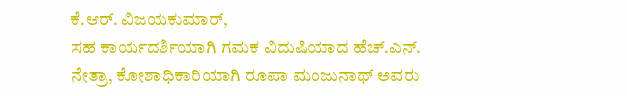ಕೆ.ಆರ್. ವಿಜಯಕುಮಾರ್,
ಸಹ ಕಾರ್ಯದರ್ಶಿಯಾಗಿ ಗಮಕ ವಿದುಷಿಯಾದ ಹೆಚ್.ಎನ್. ನೇತ್ರಾ, ಕೋಶಾಧಿಕಾರಿಯಾಗಿ ರೂಪಾ ಮಂಜುನಾಥ್ ಅವರು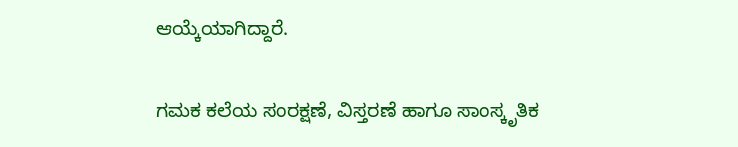ಆಯ್ಕೆಯಾಗಿದ್ದಾರೆ.

ಗಮಕ ಕಲೆಯ ಸಂರಕ್ಷಣೆ, ವಿಸ್ತರಣೆ ಹಾಗೂ ಸಾಂಸ್ಕೃತಿಕ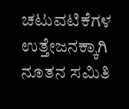ಚಟುವಟಿಕೆಗಳ ಉತ್ತೇಜನಕ್ಕಾಗಿ ನೂತನ ಸಮಿತಿ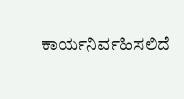ಕಾರ್ಯನಿರ್ವಹಿಸಲಿದೆ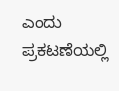ಎಂದು ಪ್ರಕಟಣೆಯಲ್ಲಿ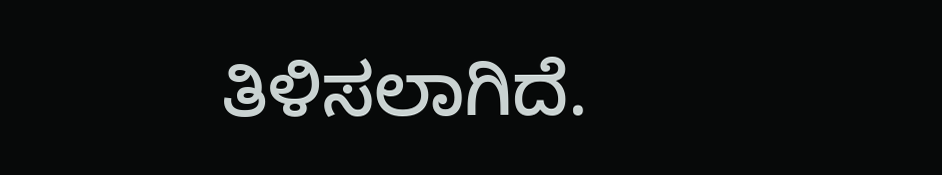ತಿಳಿಸಲಾಗಿದೆ.